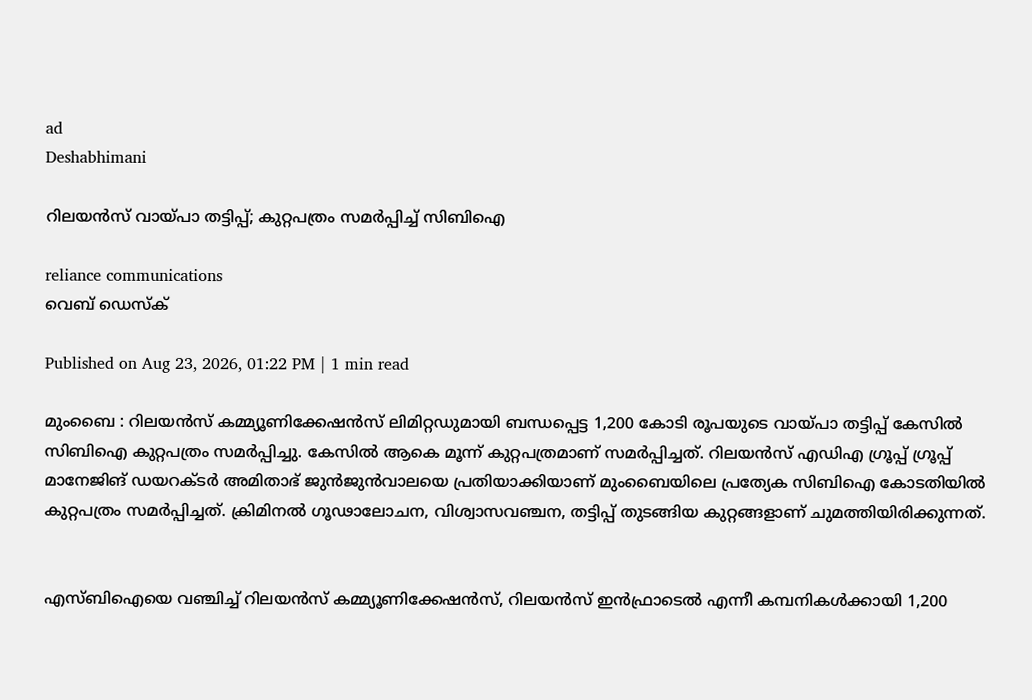ad
Deshabhimani

റിലയൻസ് വായ്പാ തട്ടിപ്പ്; കുറ്റപത്രം സമർപ്പിച്ച് സിബിഐ

reliance communications
വെബ് ഡെസ്ക്

Published on Aug 23, 2026, 01:22 PM | 1 min read

മുംബൈ : റിലയൻസ് കമ്മ്യൂണിക്കേഷൻസ് ലിമിറ്റഡുമായി ബന്ധപ്പെട്ട 1,200 കോടി രൂപയുടെ വായ്പാ തട്ടിപ്പ് കേസിൽ സിബിഐ കുറ്റപത്രം സമർപ്പിച്ചു. കേസിൽ ആകെ മൂന്ന് കുറ്റപത്രമാണ് സമർപ്പിച്ചത്. റിലയൻസ് എഡിഎ ഗ്രൂപ്പ് ഗ്രൂപ്പ് മാനേജിങ് ഡയറക്ടർ അമിതാഭ് ജുൻജുൻവാലയെ പ്രതിയാക്കിയാണ് മുംബൈയിലെ പ്രത്യേക സിബിഐ കോടതിയിൽ കുറ്റപത്രം സമർപ്പിച്ചത്. ക്രിമിനൽ ഗൂഢാലോചന, വിശ്വാസവഞ്ചന, തട്ടിപ്പ് തുടങ്ങിയ കുറ്റങ്ങളാണ് ചുമത്തിയിരിക്കുന്നത്.


എസ്ബിഐയെ വഞ്ചിച്ച് റിലയൻസ് കമ്മ്യൂണിക്കേഷൻസ്, റിലയൻസ് ഇൻഫ്രാടെൽ എന്നീ കമ്പനികൾക്കായി 1,200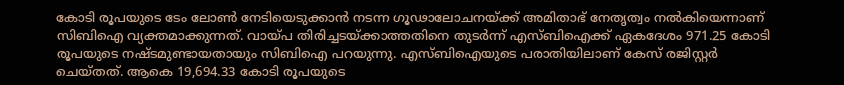കോടി രൂപയുടെ ടേം ലോൺ നേടിയെടുക്കാൻ നടന്ന ഗൂഢാലോചനയ്ക്ക് അമിതാഭ് നേതൃത്വം നൽകിയെന്നാണ് സിബിഐ വ്യക്തമാക്കുന്നത്. വായ്പ തിരിച്ചടയ്ക്കാത്തതിനെ തുടർന്ന് എസ്ബിഐക്ക് ഏകദേശം 971.25 കോടി രൂപയുടെ നഷ്ടമുണ്ടായതായും സിബിഐ പറയുന്നു. എസ്ബിഐയുടെ പരാതിയിലാണ് കേസ് രജിസ്റ്റർ ചെയ്തത്. ആകെ 19,694.33 കോടി രൂപയുടെ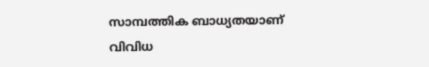സാമ്പത്തിക ബാധ്യതയാണ് വിവിധ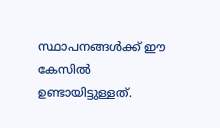സ്ഥാപനങ്ങൾക്ക് ഈ കേസിൽ ഉണ്ടായിട്ടുള്ളത്.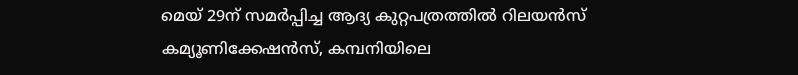മെയ് 29ന് സമർപ്പിച്ച ആദ്യ കുറ്റപത്രത്തിൽ റിലയൻസ് കമ്യൂണിക്കേഷൻസ്, കമ്പനിയിലെ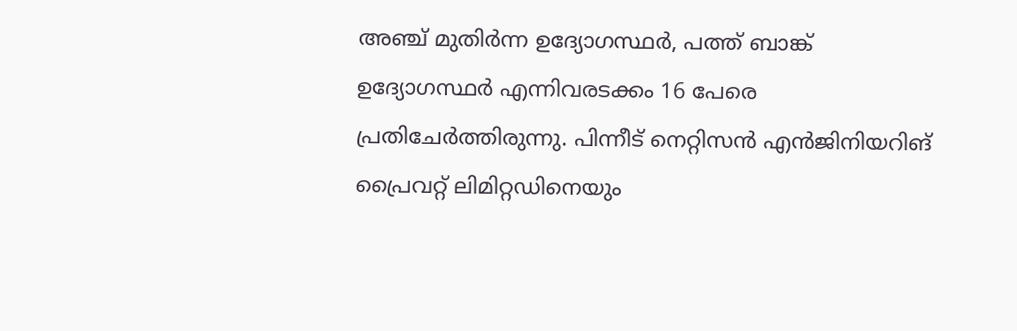അഞ്ച് മുതിർന്ന ഉദ്യോഗസ്ഥർ, പത്ത് ബാങ്ക് ഉദ്യോഗസ്ഥർ എന്നിവരടക്കം 16 പേരെ പ്രതിചേർത്തിരുന്നു. പിന്നീട് നെറ്റിസൻ എൻജിനിയറിങ് പ്രൈവറ്റ് ലിമിറ്റഡിനെയും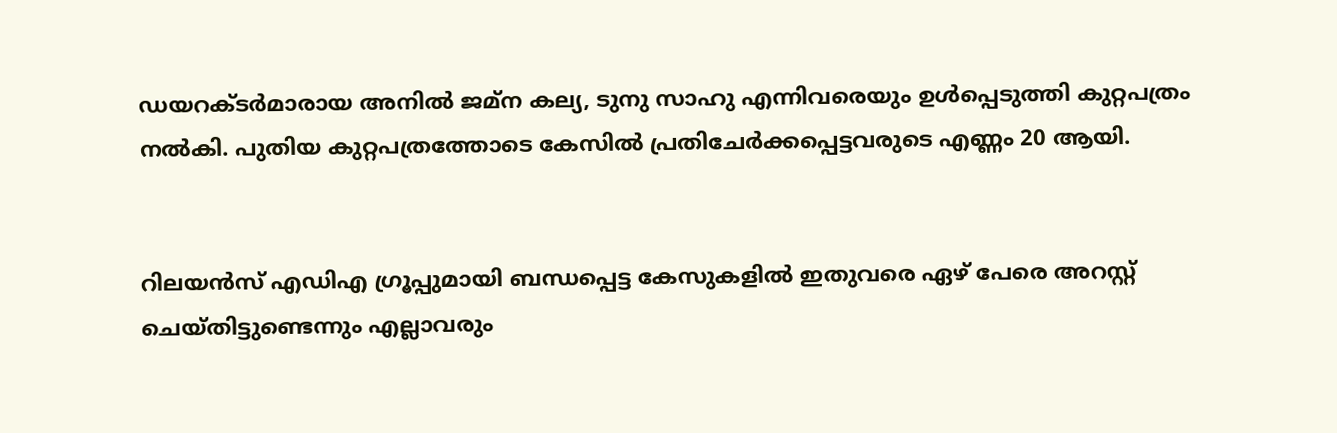ഡയറക്ടർമാരായ അനിൽ ജമ്ന കല്യ, ടുനു സാഹു എന്നിവരെയും ഉൾപ്പെടുത്തി കുറ്റപത്രം നൽകി. പുതിയ കുറ്റപത്രത്തോടെ കേസിൽ പ്രതിചേർക്കപ്പെട്ടവരുടെ എണ്ണം 20 ആയി.


റിലയൻസ് എഡിഎ ഗ്രൂപ്പുമായി ബന്ധപ്പെട്ട കേസുകളിൽ ഇതുവരെ ഏഴ് പേരെ അറസ്റ്റ് ചെയ്തിട്ടുണ്ടെന്നും എല്ലാവരും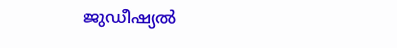ജുഡീഷ്യൽ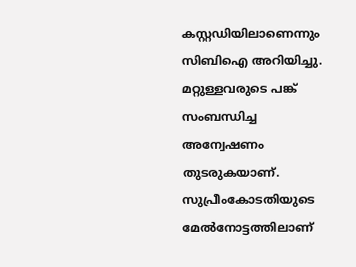കസ്റ്റഡിയിലാണെന്നും സിബിഐ അറിയിച്ചു. മറ്റുള്ളവരുടെ പങ്ക് സംബന്ധിച്ച അന്വേഷണം തുടരുകയാണ്. സുപ്രീംകോടതിയുടെ മേൽനോട്ടത്തിലാണ്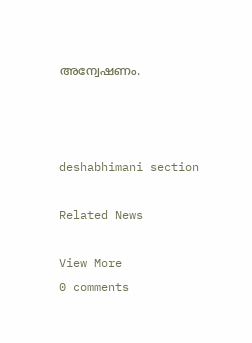അന്വേഷണം.



deshabhimani section

Related News

View More
0 comments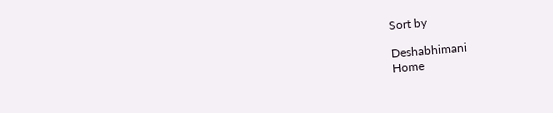Sort by

Deshabhimani
Home